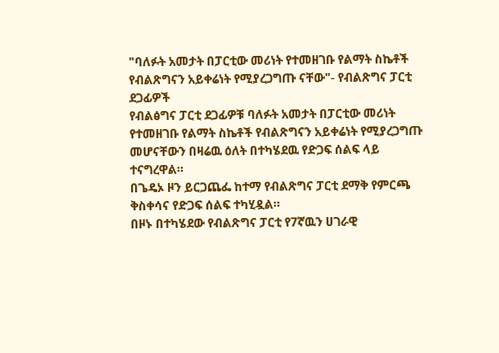"ባለፉት አመታት በፓርቲው መሪነት የተመዘገቡ የልማት ስኬቶች የብልጽግናን አይቀሬነት የሚያረጋግጡ ናቸው"- የብልጽግና ፓርቲ ደጋፊዎች
የብልፅግና ፓርቲ ደጋፊዎቹ ባለፉት አመታት በፓርቲው መሪነት የተመዘገቡ የልማት ስኬቶች የብልጽግናን አይቀሬነት የሚያረጋግጡ መሆናቸውን በዛሬዉ ዕለት በተካሄደዉ የድጋፍ ሰልፍ ላይ ተናግረዋል።
በጌዴኦ ዞን ይርጋጨፌ ከተማ የብልጽግና ፓርቲ ደማቅ የምርጫ ቅስቀሳና የድጋፍ ሰልፍ ተካሂዷል።
በዞኑ በተካሄደው የብልጽግና ፓርቲ የ7ኛዉን ሀገራዊ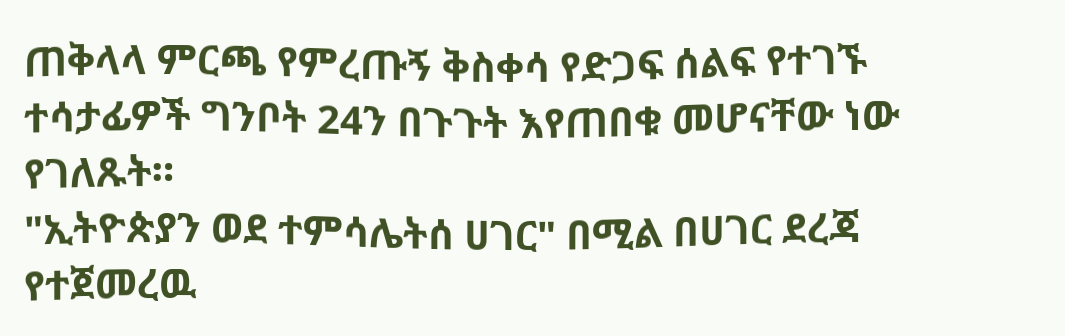ጠቅላላ ምርጫ የምረጡኝ ቅስቀሳ የድጋፍ ሰልፍ የተገኙ
ተሳታፊዎች ግንቦት 24ን በጉጉት እየጠበቁ መሆናቸው ነው የገለጹት።
"ኢትዮጵያን ወደ ተምሳሌትሰ ሀገር" በሚል በሀገር ደረጃ የተጀመረዉ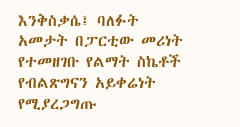እንቅስቃሴ፤ ባለፉት አመታት በፓርቲው መሪነት የተመዘገቡ የልማት ስኬቶች የብልጽግናን አይቀሬነት የሚያረጋግጡ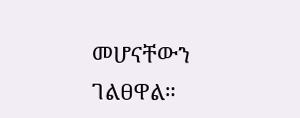መሆናቸውን ገልፀዋል።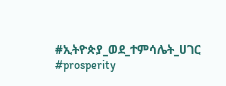#ኢትዮጵያ_ወደ_ተምሳሌት_ሀገር
#prosperity